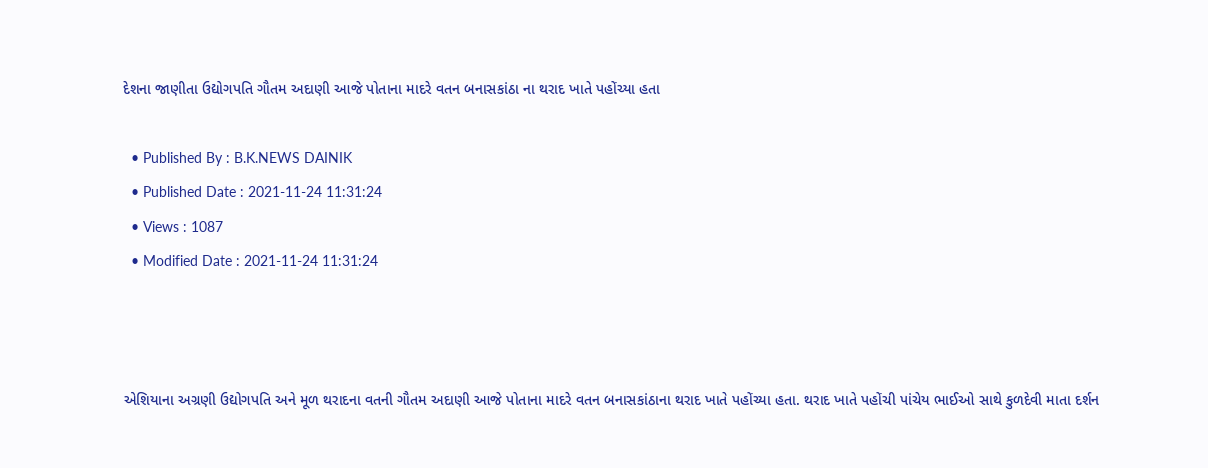દેશના જાણીતા ઉદ્યોગપતિ ગૌતમ અદાણી આજે પોતાના માદરે વતન બનાસકાંઠા ના થરાદ ખાતે પહોંચ્યા હતા

  • Published By : B.K.NEWS DAINIK
  • Published Date : 2021-11-24 11:31:24
  • Views : 1087
  • Modified Date : 2021-11-24 11:31:24



એશિયાના અગ્રણી ઉદ્યોગપતિ અને મૂળ થરાદના વતની ગૌતમ અદાણી આજે પોતાના માદરે વતન બનાસકાંઠાના થરાદ ખાતે પહોંચ્યા હતા. થરાદ ખાતે પહોંચી પાંચેય ભાઈઓ સાથે કુળદેવી માતા દર્શન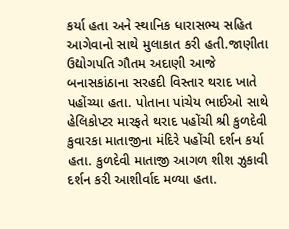કર્યા હતા અને સ્થાનિક ધારાસભ્ય સહિત આગેવાનો સાથે મુલાકાત કરી હતી.જાણીતા ઉદ્યોગપતિ ગૌતમ અદાણી આજે બનાસકાંઠાના સરહદી વિસ્તાર થરાદ ખાતે પહોંચ્યા હતા. પોતાના પાંચેય ભાઈઓ સાથે હેલિકોપ્ટર મારફતે થરાદ પહોંચી શ્રી કુળદેવી કુવારકા માતાજીના મંદિરે પહોંચી દર્શન કર્યા હતા. કુળદેવી માતાજી આગળ શીશ ઝુકાવી દર્શન કરી આશીર્વાદ મળ્યા હતા.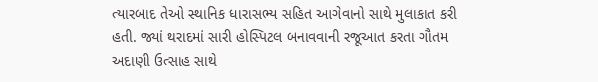ત્યારબાદ તેઓ સ્થાનિક ધારાસભ્ય સહિત આગેવાનો સાથે મુલાકાત કરી હતી. જ્યાં થરાદમાં સારી હોસ્પિટલ બનાવવાની રજૂઆત કરતા ગૌતમ અદાણી ઉત્સાહ સાથે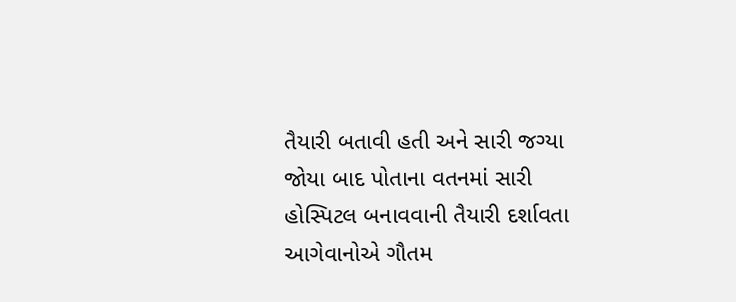તૈયારી બતાવી હતી અને સારી જગ્યા જોયા બાદ પોતાના વતનમાં સારી હોસ્પિટલ બનાવવાની તૈયારી દર્શાવતા આગેવાનોએ ગૌતમ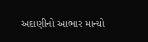અદાણીનો આભાર માન્યો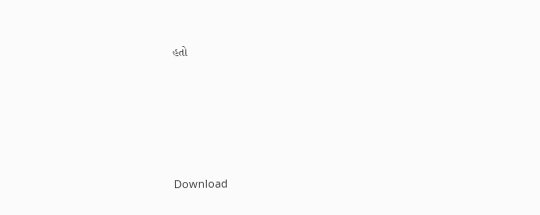હતો







Download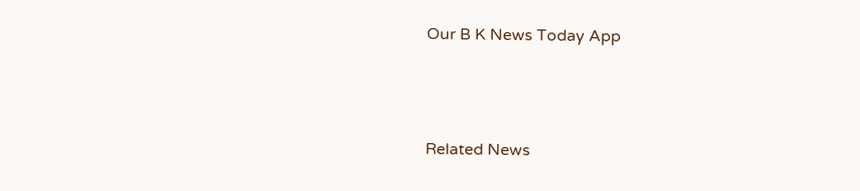Our B K News Today App



Related News